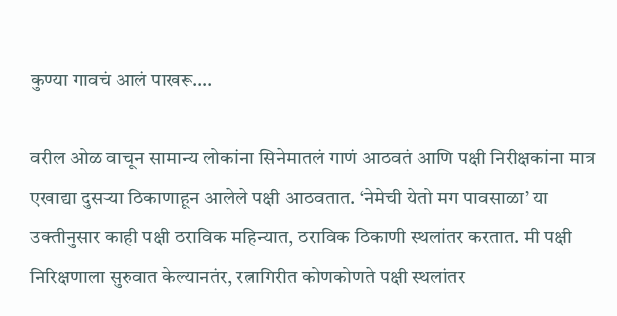कुण्या गावचं आलं पाखरू….

वरील ओळ वाचून सामान्य लोकांना सिनेमातलं गाणं आठवतं आणि पक्षी निरीक्षकांना मात्र एखाद्या दुसऱ्या ठिकाणाहून आलेले पक्षी आठवतात. ‘नेमेची येतो मग पावसाळा’ या उक्तीनुसार काही पक्षी ठराविक महिन्यात, ठराविक ठिकाणी स्थलांतर करतात. मी पक्षी निरिक्षणाला सुरुवात केल्यानतंर, रत्नागिरीत कोणकोणते पक्षी स्थलांतर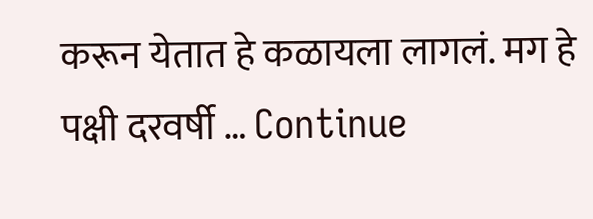करून येतात हे कळायला लागलं. मग हे पक्षी दरवर्षी … Continue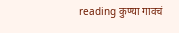reading कुण्या गावचं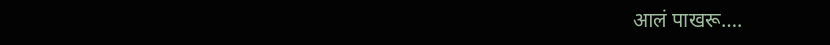आलं पाखरू….